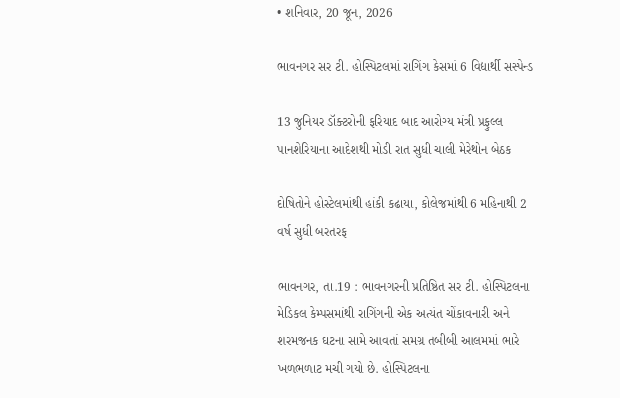• શનિવાર, 20 જૂન, 2026

ભાવનગર સર ટી. હોસ્પિટલમાં રાગિંગ કેસમાં 6 વિદ્યાર્થી સસ્પેન્ડ

13 જુનિયર ડૉક્ટરોની ફરિયાદ બાદ આરોગ્ય મંત્રી પ્રફુલ્લ પાનશેરિયાના આદેશથી મોડી રાત સુધી ચાલી મેરેથોન બેઠક

દોષિતોને હોસ્ટેલમાંથી હાંકી કઢાયા, કોલેજમાંથી 6 મહિનાથી 2 વર્ષ સુધી બરતરફ

ભાવનગર, તા.19 : ભાવનગરની પ્રતિષ્ઠિત સર ટી. હોસ્પિટલના મેડિકલ કેમ્પસમાંથી રાગિંગની એક અત્યંત ચોંકાવનારી અને શરમજનક ઘટના સામે આવતાં સમગ્ર તબીબી આલમમાં ભારે ખળભળાટ મચી ગયો છે. હોસ્પિટલના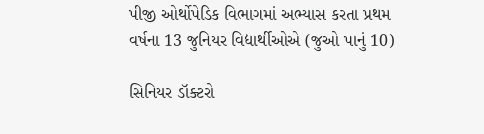પીજી ઓર્થોપેડિક વિભાગમાં અભ્યાસ કરતા પ્રથમ વર્ષના 13 જુનિયર વિદ્યાર્થીઓએ (જુઓ પાનું 10)

સિનિયર ડૉક્ટરો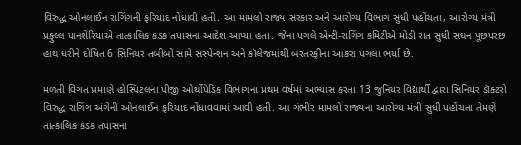વિરુદ્ધ ઓનલાઈન રાગિંગની ફરિયાદ નોંધાવી હતી. આ મામલો રાજ્ય સરકાર અને આરોગ્ય વિભાગ સુધી પહોંચતા, આરોગ્ય મંત્રી પ્રફુલ્લ પાનશેરિયાએ તાત્કાલિક કડક તપાસના આદેશ આપ્યા હતા. જેના પગલે એન્ટી-રાગિંગ કમિટીએ મોડી રાત સુધી સઘન પૂછપરછ હાથ ધરીને દોષિત 6 સિનિયર તબીબો સામે સસ્પેન્શન અને કૉલેજમાંથી બરતરફીના આકરા પગલા ભર્યા છે.

મળતી વિગત પ્રમાણે હોસ્પિટલના પીજી ઓર્થોપેડિક વિભાગના પ્રથમ વર્ષમાં અભ્યાસ કરતા 13 જુનિયર વિદ્યાર્થી દ્વારા સિનિયર ડૉક્ટરો વિરુદ્ધ રાગિંગ અંગેની ઓનલાઈન ફરિયાદ નોંધાવવામાં આવી હતી. આ ગંભીર મામલો રાજ્યના આરોગ્ય મંત્રી સુધી પહોંચતા તેમણે તાત્કાલિક કડક તપાસના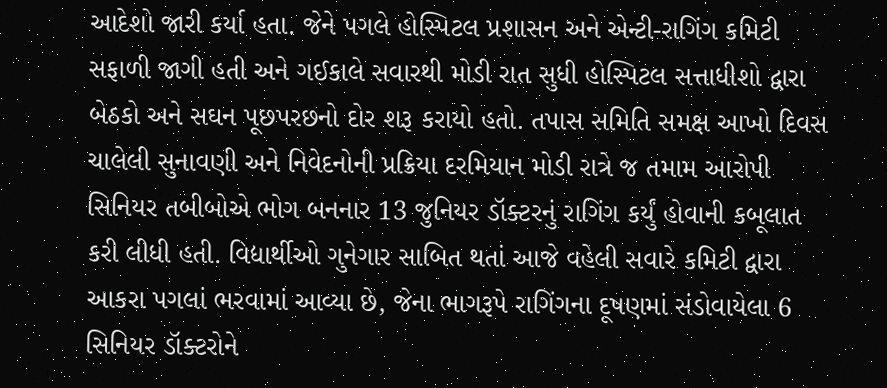આદેશો જારી કર્યા હતા. જેને પગલે હોસ્પિટલ પ્રશાસન અને એન્ટી-રાગિંગ કમિટી સફાળી જાગી હતી અને ગઈકાલે સવારથી મોડી રાત સુધી હોસ્પિટલ સત્તાધીશો દ્વારા બેઠકો અને સઘન પૂછપરછનો દોર શરૂ કરાયો હતો. તપાસ સમિતિ સમક્ષ આખો દિવસ ચાલેલી સુનાવણી અને નિવેદનોની પ્રક્રિયા દરમિયાન મોડી રાત્રે જ તમામ આરોપી સિનિયર તબીબોએ ભોગ બનનાર 13 જુનિયર ડૉક્ટરનું રાગિંગ કર્યું હોવાની કબૂલાત કરી લીધી હતી. વિદ્યાર્થીઓ ગુનેગાર સાબિત થતાં આજે વહેલી સવારે કમિટી દ્વારા આકરા પગલાં ભરવામાં આવ્યા છે, જેના ભાગરૂપે રાગિંગના દૂષણમાં સંડોવાયેલા 6 સિનિયર ડૉક્ટરોને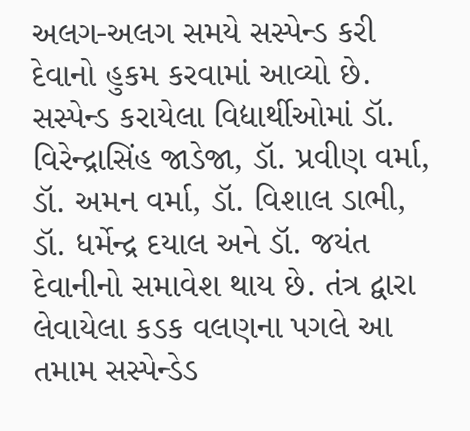અલગ-અલગ સમયે સસ્પેન્ડ કરી દેવાનો હુકમ કરવામાં આવ્યો છે. સસ્પેન્ડ કરાયેલા વિદ્યાર્થીઓમાં ડૉ. વિરેન્દ્રાસિંહ જાડેજા, ડૉ. પ્રવીણ વર્મા, ડૉ. અમન વર્મા, ડૉ. વિશાલ ડાભી, ડૉ. ધર્મેન્દ્ર દયાલ અને ડૉ. જયંત દેવાનીનો સમાવેશ થાય છે. તંત્ર દ્વારા લેવાયેલા કડક વલણના પગલે આ તમામ સસ્પેન્ડેડ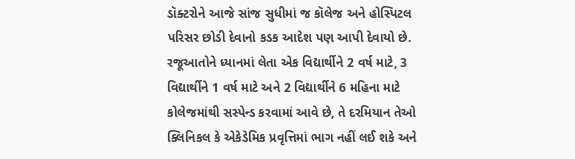ડૉક્ટરોને આજે સાંજ સુધીમાં જ કૉલેજ અને હોસ્પિટલ પરિસર છોડી દેવાનો કડક આદેશ પણ આપી દેવાયો છે. રજૂઆતોને ધ્યાનમાં લેતા એક વિદ્યાર્થીને 2 વર્ષ માટે, 3 વિદ્યાર્થીને 1 વર્ષ માટે અને 2 વિદ્યાર્થીને 6 મહિના માટે કોલેજમાંથી સસ્પેન્ડ કરવામાં આવે છે, તે દરમિયાન તેઓ ક્લિનિકલ કે એકેડેમિક પ્રવૃત્તિમાં ભાગ નહીં લઈ શકે અને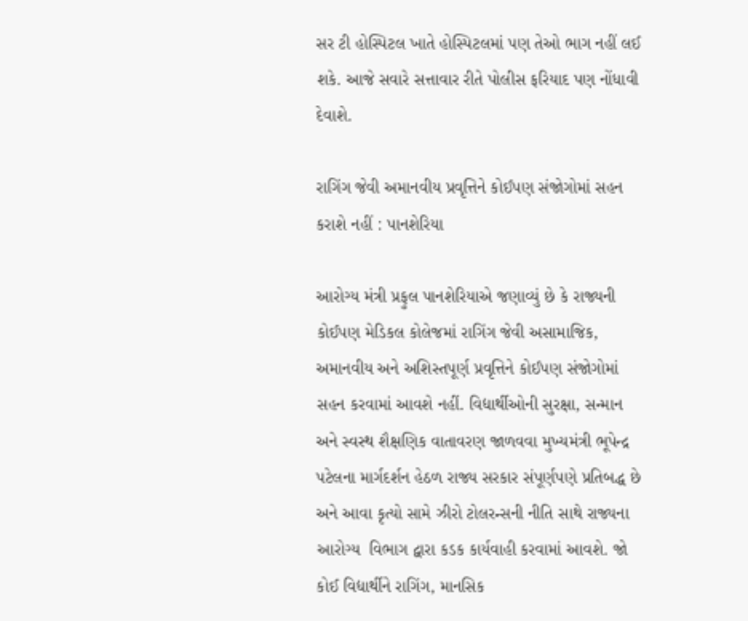સર ટી હોસ્પિટલ ખાતે હોસ્પિટલમાં પણ તેઓ ભાગ નહીં લઈ શકે. આજે સવારે સત્તાવાર રીતે પોલીસ ફરિયાદ પણ નોંધાવી દેવાશે.

રાગિંગ જેવી અમાનવીય પ્રવૃત્તિને કોઈપણ સંજોગોમાં સહન કરાશે નહીં : પાનશેરિયા

આરોગ્ય મંત્રી પ્રફુલ પાનશેરિયાએ જણાવ્યું છે કે રાજ્યની કોઈપણ મેડિકલ કોલેજમાં રાગિંગ જેવી અસામાજિક, અમાનવીય અને અશિસ્તપૂર્ણ પ્રવૃત્તિને કોઈપણ સંજોગોમાં સહન કરવામાં આવશે નહીં. વિદ્યાર્થીઓની સુરક્ષા, સન્માન અને સ્વસ્થ શૈક્ષણિક વાતાવરણ જાળવવા મુખ્યમંત્રી ભૂપેન્દ્ર પટેલના માર્ગદર્શન હેઠળ રાજ્ય સરકાર સંપૂર્ણપણે પ્રતિબદ્ધ છે અને આવા કૃત્યો સામે ઝીરો ટોલરન્સની નીતિ સાથે રાજ્યના આરોગ્ય  વિભાગ દ્વારા કડક કાર્યવાહી કરવામાં આવશે. જો કોઈ વિદ્યાર્થીને રાગિંગ, માનસિક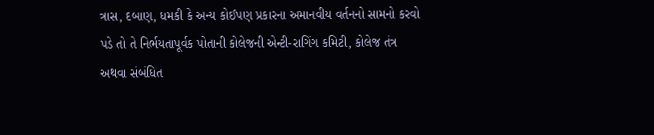ત્રાસ, દબાણ, ધમકી કે અન્ય કોઈપણ પ્રકારના અમાનવીય વર્તનનો સામનો કરવો પડે તો તે નિર્ભયતાપૂર્વક પોતાની કોલેજની એન્ટી-રાગિંગ કમિટી, કોલેજ તંત્ર અથવા સંબંધિત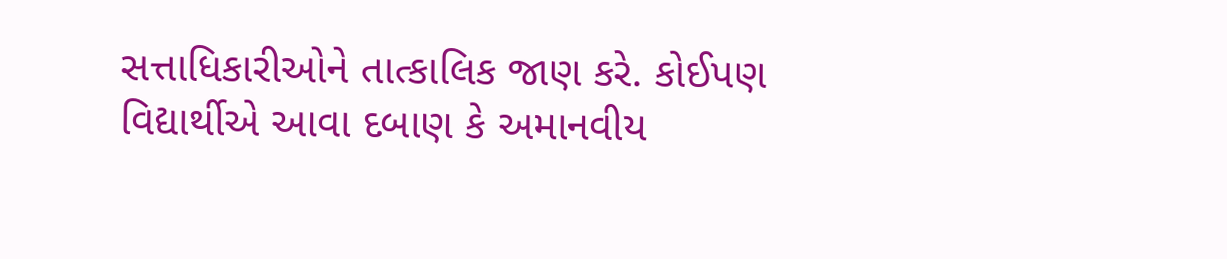સત્તાધિકારીઓને તાત્કાલિક જાણ કરે. કોઈપણ વિદ્યાર્થીએ આવા દબાણ કે અમાનવીય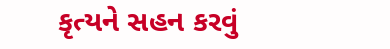કૃત્યને સહન કરવું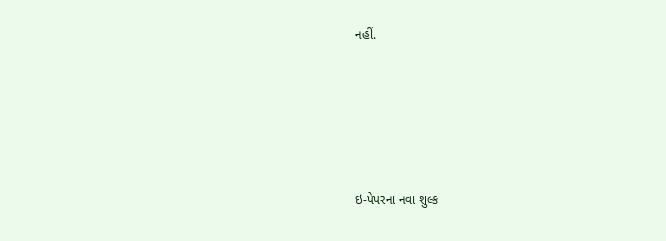નહીં.





ઇ-પેપરના નવા શુલ્ક